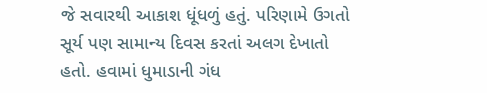જે સવારથી આકાશ ધૂંધળું હતું. પરિણામે ઉગતો સૂર્ય પણ સામાન્ય દિવસ કરતાં અલગ દેખાતો હતો. હવામાં ધુમાડાની ગંધ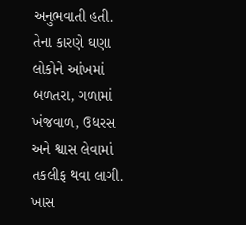અનુભવાતી હતી. તેના કારણે ઘણા લોકોને આંખમાં બળતરા, ગળામાં ખંજવાળ, ઉધરસ અને શ્વાસ લેવામાં તકલીફ થવા લાગી.
ખાસ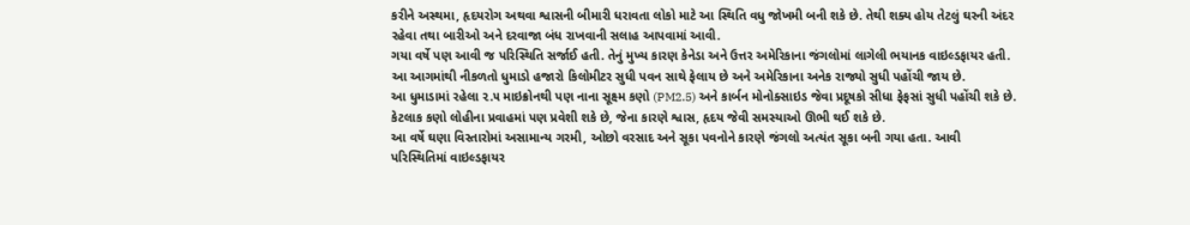કરીને અસ્થમા, હૃદયરોગ અથવા શ્વાસની બીમારી ધરાવતા લોકો માટે આ સ્થિતિ વધુ જોખમી બની શકે છે. તેથી શક્ય હોય તેટલું ઘરની અંદર રહેવા તથા બારીઓ અને દરવાજા બંધ રાખવાની સલાહ આપવામાં આવી.
ગયા વર્ષે પણ આવી જ પરિસ્થિતિ સર્જાઈ હતી. તેનું મુખ્ય કારણ કેનેડા અને ઉત્તર અમેરિકાના જંગલોમાં લાગેલી ભયાનક વાઇલ્ડફાયર હતી. આ આગમાંથી નીકળતો ધુમાડો હજારો કિલોમીટર સુધી પવન સાથે ફેલાય છે અને અમેરિકાના અનેક રાજ્યો સુધી પહોંચી જાય છે.
આ ધુમાડામાં રહેલા ૨.૫ માઇક્રોનથી પણ નાના સૂક્ષ્મ કણો (PM2.5) અને કાર્બન મોનોક્સાઇડ જેવા પ્રદૂષકો સીધા ફેફસાં સુધી પહોંચી શકે છે.
કેટલાક કણો લોહીના પ્રવાહમાં પણ પ્રવેશી શકે છે, જેના કારણે શ્વાસ, હૃદય જેવી સમસ્યાઓ ઊભી થઈ શકે છે.
આ વર્ષે ઘણા વિસ્તારોમાં અસામાન્ય ગરમી, ઓછો વરસાદ અને સૂકા પવનોને કારણે જંગલો અત્યંત સૂકા બની ગયા હતા. આવી પરિસ્થિતિમાં વાઇલ્ડફાયર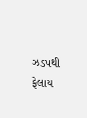ઝડપથી ફેલાય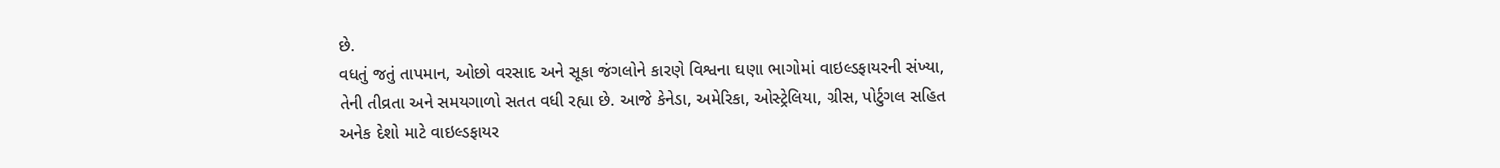છે.
વધતું જતું તાપમાન, ઓછો વરસાદ અને સૂકા જંગલોને કારણે વિશ્વના ઘણા ભાગોમાં વાઇલ્ડફાયરની સંખ્યા, તેની તીવ્રતા અને સમયગાળો સતત વધી રહ્યા છે. આજે કેનેડા, અમેરિકા, ઓસ્ટ્રેલિયા, ગ્રીસ, પોર્ટુગલ સહિત અનેક દેશો માટે વાઇલ્ડફાયર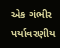એક ગંભીર પર્યાવરણીય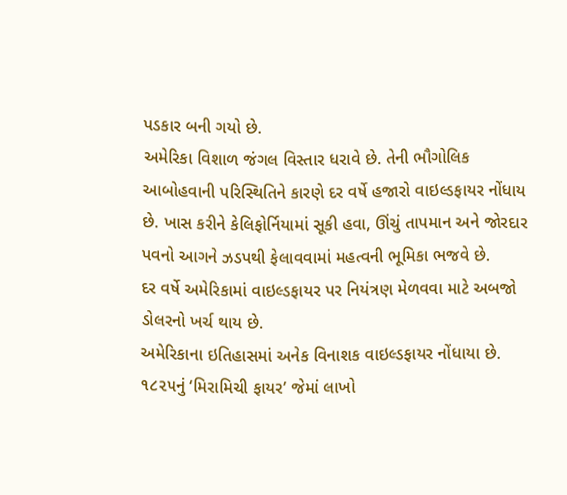પડકાર બની ગયો છે.
અમેરિકા વિશાળ જંગલ વિસ્તાર ધરાવે છે. તેની ભૌગોલિક આબોહવાની પરિસ્થિતિને કારણે દર વર્ષે હજારો વાઇલ્ડફાયર નોંધાય છે. ખાસ કરીને કેલિફોર્નિયામાં સૂકી હવા, ઊંચું તાપમાન અને જોરદાર પવનો આગને ઝડપથી ફેલાવવામાં મહત્વની ભૂમિકા ભજવે છે.
દર વર્ષે અમેરિકામાં વાઇલ્ડફાયર પર નિયંત્રણ મેળવવા માટે અબજો ડોલરનો ખર્ચ થાય છે.
અમેરિકાના ઇતિહાસમાં અનેક વિનાશક વાઇલ્ડફાયર નોંધાયા છે. ૧૮૨૫નું ‘મિરામિચી ફાયર’ જેમાં લાખો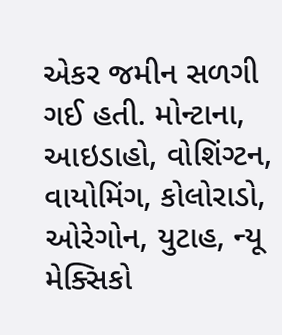એકર જમીન સળગી ગઈ હતી. મોન્ટાના, આઇડાહો, વોશિંગ્ટન, વાયોમિંગ, કોલોરાડો, ઓરેગોન, યુટાહ, ન્યૂ મેક્સિકો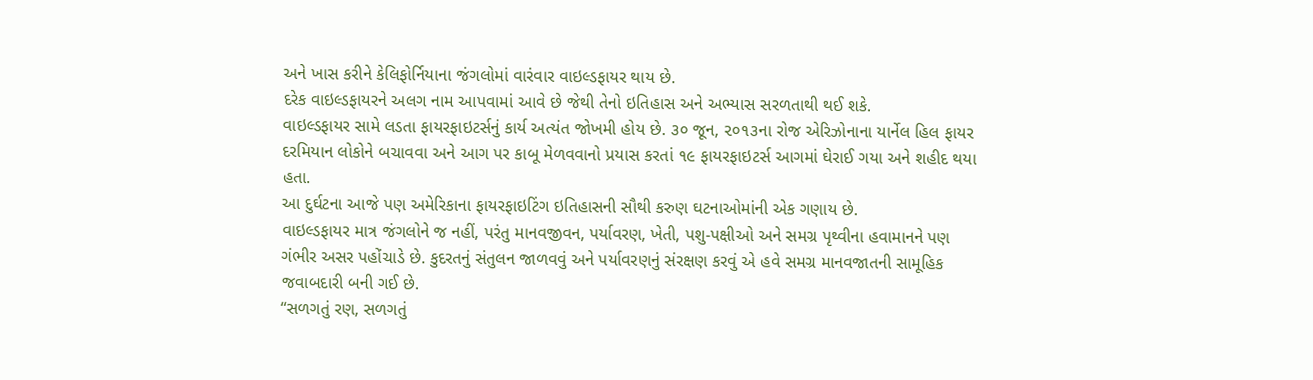અને ખાસ કરીને કેલિફોર્નિયાના જંગલોમાં વારંવાર વાઇલ્ડફાયર થાય છે.
દરેક વાઇલ્ડફાયરને અલગ નામ આપવામાં આવે છે જેથી તેનો ઇતિહાસ અને અભ્યાસ સરળતાથી થઈ શકે.
વાઇલ્ડફાયર સામે લડતા ફાયરફાઇટર્સનું કાર્ય અત્યંત જોખમી હોય છે. ૩૦ જૂન, ૨૦૧૩ના રોજ એરિઝોનાના યાર્નેલ હિલ ફાયર દરમિયાન લોકોને બચાવવા અને આગ પર કાબૂ મેળવવાનો પ્રયાસ કરતાં ૧૯ ફાયરફાઇટર્સ આગમાં ઘેરાઈ ગયા અને શહીદ થયા હતા.
આ દુર્ઘટના આજે પણ અમેરિકાના ફાયરફાઇટિંગ ઇતિહાસની સૌથી કરુણ ઘટનાઓમાંની એક ગણાય છે.
વાઇલ્ડફાયર માત્ર જંગલોને જ નહીં, પરંતુ માનવજીવન, પર્યાવરણ, ખેતી, પશુ-પક્ષીઓ અને સમગ્ર પૃથ્વીના હવામાનને પણ ગંભીર અસર પહોંચાડે છે. કુદરતનું સંતુલન જાળવવું અને પર્યાવરણનું સંરક્ષણ કરવું એ હવે સમગ્ર માનવજાતની સામૂહિક જવાબદારી બની ગઈ છે.
“સળગતું રણ, સળગતું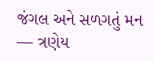જંગલ અને સળગતું મન — ત્રણેય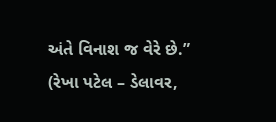અંતે વિનાશ જ વેરે છે.”
(રેખા પટેલ – ડેલાવર,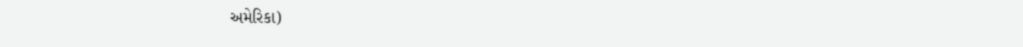અમેરિકા)